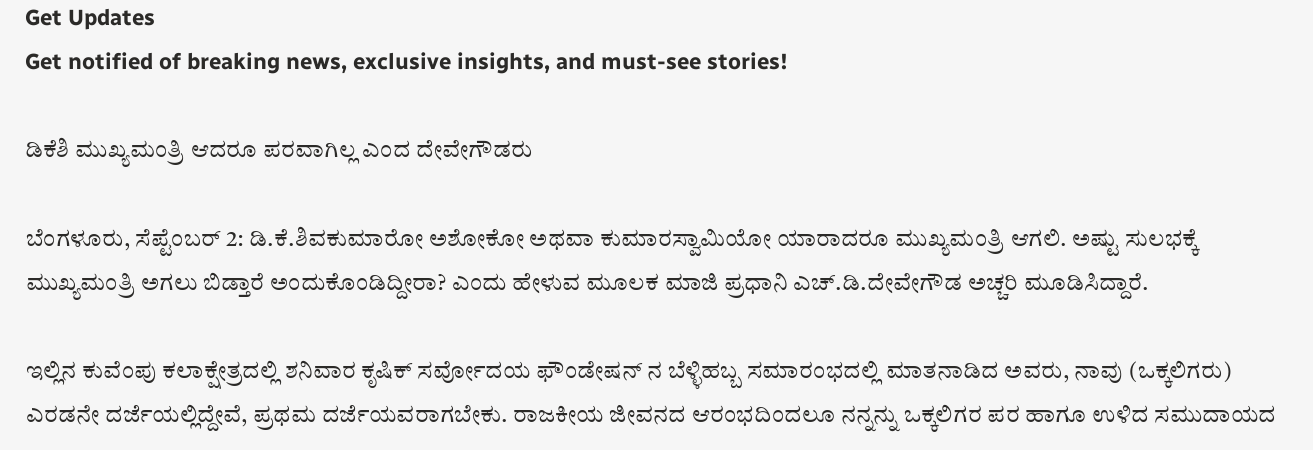Get Updates
Get notified of breaking news, exclusive insights, and must-see stories!

ಡಿಕೆಶಿ ಮುಖ್ಯಮಂತ್ರಿ ಆದರೂ ಪರವಾಗಿಲ್ಲ ಎಂದ ದೇವೇಗೌಡರು

ಬೆಂಗಳೂರು, ಸೆಪ್ಟೆಂಬರ್ 2: ಡಿ.ಕೆ.ಶಿವಕುಮಾರೋ ಅಶೋಕೋ ಅಥವಾ ಕುಮಾರಸ್ವಾಮಿಯೋ ಯಾರಾದರೂ ಮುಖ್ಯಮಂತ್ರಿ ಆಗಲಿ. ಅಷ್ಟು ಸುಲಭಕ್ಕೆ ಮುಖ್ಯಮಂತ್ರಿ ಅಗಲು ಬಿಡ್ತಾರೆ ಅಂದುಕೊಂಡಿದ್ದೀರಾ? ಎಂದು ಹೇಳುವ ಮೂಲಕ ಮಾಜಿ ಪ್ರಧಾನಿ ಎಚ್.ಡಿ.ದೇವೇಗೌಡ ಅಚ್ಚರಿ ಮೂಡಿಸಿದ್ದಾರೆ.

ಇಲ್ಲಿನ ಕುವೆಂಪು ಕಲಾಕ್ಷೇತ್ರದಲ್ಲಿ ಶನಿವಾರ ಕೃಷಿಕ್ ಸರ್ವೋದಯ ಫೌಂಡೇಷನ್ ನ ಬೆಳ್ಳಿಹಬ್ಬ ಸಮಾರಂಭದಲ್ಲಿ ಮಾತನಾಡಿದ ಅವರು, ನಾವು (ಒಕ್ಕಲಿಗರು) ಎರಡನೇ ದರ್ಜೆಯಲ್ಲಿದ್ದೇವೆ, ಪ್ರಥಮ ದರ್ಜೆಯವರಾಗಬೇಕು. ರಾಜಕೀಯ ಜೀವನದ ಆರಂಭದಿಂದಲೂ ನನ್ನನ್ನು ಒಕ್ಕಲಿಗರ ಪರ ಹಾಗೂ ಉಳಿದ ಸಮುದಾಯದ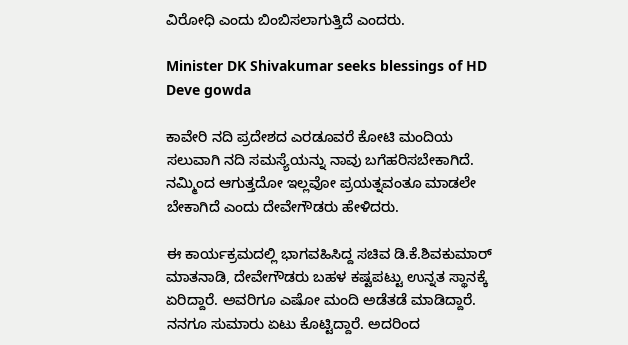ವಿರೋಧಿ ಎಂದು ಬಿಂಬಿಸಲಾಗುತ್ತಿದೆ ಎಂದರು.

Minister DK Shivakumar seeks blessings of HD Deve gowda

ಕಾವೇರಿ ನದಿ ಪ್ರದೇಶದ ಎರಡೂವರೆ ಕೋಟಿ ಮಂದಿಯ ಸಲುವಾಗಿ ನದಿ ಸಮಸ್ಯೆಯನ್ನು ನಾವು ಬಗೆಹರಿಸಬೇಕಾಗಿದೆ. ನಮ್ಮಿಂದ ಆಗುತ್ತದೋ ಇಲ್ಲವೋ ಪ್ರಯತ್ನವಂತೂ ಮಾಡಲೇ ಬೇಕಾಗಿದೆ ಎಂದು ದೇವೇಗೌಡರು ಹೇಳಿದರು.

ಈ ಕಾರ್ಯಕ್ರಮದಲ್ಲಿ ಭಾಗವಹಿಸಿದ್ದ ಸಚಿವ ಡಿ.ಕೆ.ಶಿವಕುಮಾರ್ ಮಾತನಾಡಿ, ದೇವೇಗೌಡರು ಬಹಳ ಕಷ್ಟಪಟ್ಟು ಉನ್ನತ ಸ್ಥಾನಕ್ಕೆ ಏರಿದ್ದಾರೆ. ಅವರಿಗೂ ಎಷೋ ಮಂದಿ ಅಡೆತಡೆ ಮಾಡಿದ್ದಾರೆ. ನನಗೂ ಸುಮಾರು ಏಟು ಕೊಟ್ಟಿದ್ದಾರೆ. ಅದರಿಂದ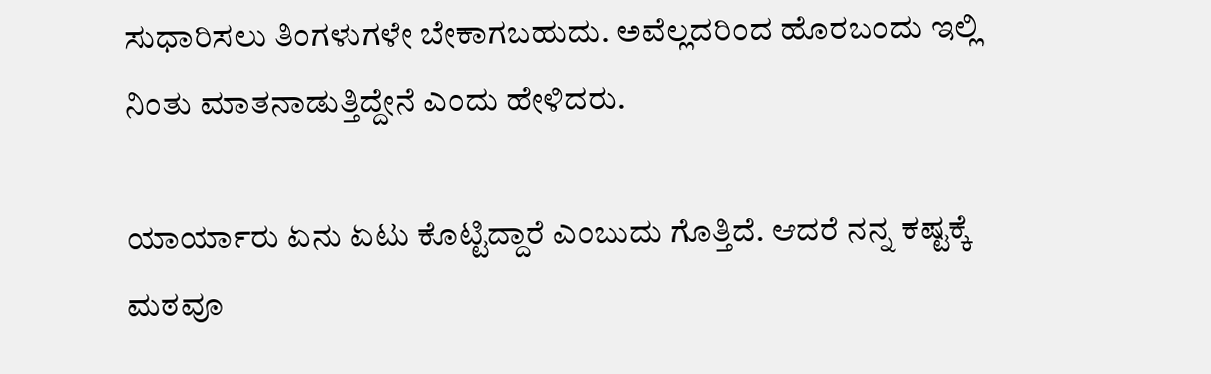ಸುಧಾರಿಸಲು ತಿಂಗಳುಗಳೇ ಬೇಕಾಗಬಹುದು. ಅವೆಲ್ಲದರಿಂದ ಹೊರಬಂದು ಇಲ್ಲಿ ನಿಂತು ಮಾತನಾಡುತ್ತಿದ್ದೇನೆ ಎಂದು ಹೇಳಿದರು.

ಯಾರ್ಯಾರು ಏನು ಏಟು ಕೊಟ್ಟಿದ್ದಾರೆ ಎಂಬುದು ಗೊತ್ತಿದೆ. ಆದರೆ ನನ್ನ ಕಷ್ಟಕ್ಕೆ ಮಠವೂ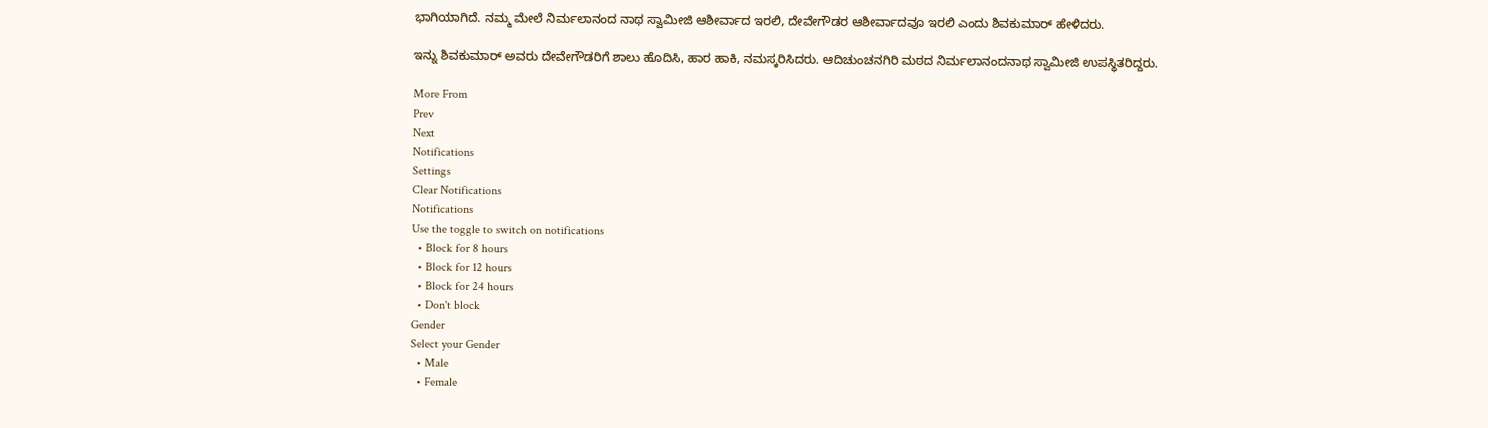ಭಾಗಿಯಾಗಿದೆ. ನಮ್ಮ ಮೇಲೆ ನಿರ್ಮಲಾನಂದ ನಾಥ ಸ್ವಾಮೀಜಿ ಆಶೀರ್ವಾದ ಇರಲಿ, ದೇವೇಗೌಡರ ಆಶೀರ್ವಾದವೂ ಇರಲಿ ಎಂದು ಶಿವಕುಮಾರ್ ಹೇಳಿದರು.

ಇನ್ನು ಶಿವಕುಮಾರ್ ಅವರು ದೇವೇಗೌಡರಿಗೆ ಶಾಲು ಹೊದಿಸಿ, ಹಾರ ಹಾಕಿ, ನಮಸ್ಕರಿಸಿದರು. ಆದಿಚುಂಚನಗಿರಿ ಮಠದ ನಿರ್ಮಲಾನಂದನಾಥ ಸ್ವಾಮೀಜಿ ಉಪಸ್ಥಿತರಿದ್ದರು.

More From
Prev
Next
Notifications
Settings
Clear Notifications
Notifications
Use the toggle to switch on notifications
  • Block for 8 hours
  • Block for 12 hours
  • Block for 24 hours
  • Don't block
Gender
Select your Gender
  • Male
  • Female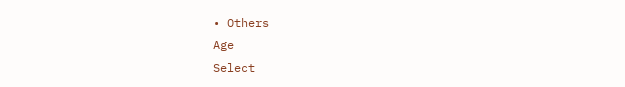• Others
Age
Select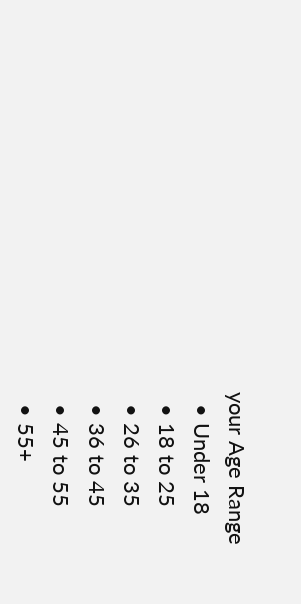your Age Range
  • Under 18
  • 18 to 25
  • 26 to 35
  • 36 to 45
  • 45 to 55
  • 55+